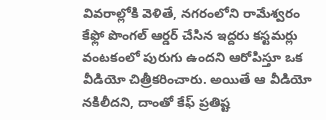వివరాల్లోకి వెళితే, నగరంలోని రామేశ్వరం కేఫ్లో పొంగల్ ఆర్డర్ చేసిన ఇద్దరు కస్టమర్లు వంటకంలో పురుగు ఉందని ఆరోపిస్తూ ఒక వీడియో చిత్రీకరించారు. అయితే ఆ వీడియో నకిలీదని, దాంతో కేఫ్ ప్రతిష్ట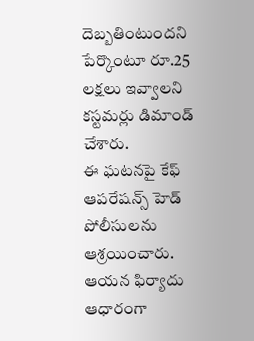దెబ్బతింటుందని పేర్కొంటూ రూ.25 లక్షలు ఇవ్వాలని కస్టమర్లు డిమాండ్ చేశారు.
ఈ ఘటనపై కేఫ్ ఆపరేషన్స్ హెడ్ పోలీసులను ఆశ్రయించారు. ఆయన ఫిర్యాదు ఆధారంగా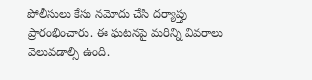పోలీసులు కేసు నమోదు చేసి దర్యాప్తు ప్రారంభించారు. ఈ ఘటనపై మరిన్ని వివరాలు వెలువడాల్సి ఉంది.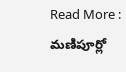Read More : మణిపూర్లో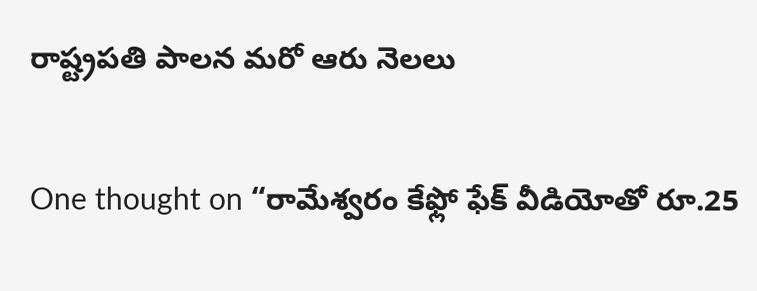రాష్ట్రపతి పాలన మరో ఆరు నెలలు

One thought on “రామేశ్వరం కేఫ్లో ఫేక్ వీడియోతో రూ.25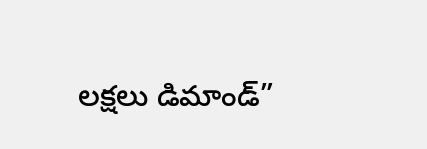లక్షలు డిమాండ్”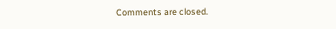Comments are closed.